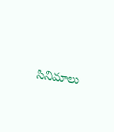సినిమాలు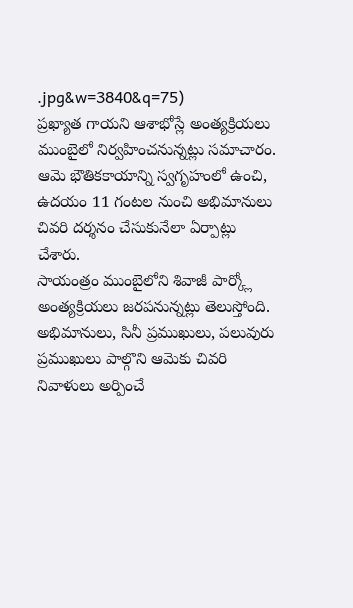.jpg&w=3840&q=75)
ప్రఖ్యాత గాయని ఆశాభోస్లే అంత్యక్రియలు ముంబైలో నిర్వహించనున్నట్లు సమాచారం. ఆమె భౌతికకాయాన్ని స్వగృహంలో ఉంచి, ఉదయం 11 గంటల నుంచి అభిమానులు చివరి దర్శనం చేసుకునేలా ఏర్పాట్లు చేశారు.
సాయంత్రం ముంబైలోని శివాజీ పార్క్లో అంత్యక్రియలు జరపనున్నట్లు తెలుస్తోంది. అభిమానులు, సినీ ప్రముఖులు, పలువురు ప్రముఖులు పాల్గొని ఆమెకు చివరి నివాళులు అర్పించే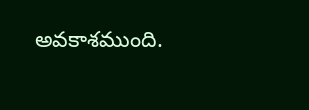అవకాశముంది.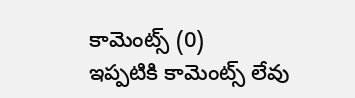కామెంట్స్ (0)
ఇప్పటికి కామెంట్స్ లేవు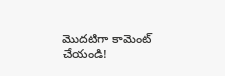మొదటిగా కామెంట్ చేయండి!